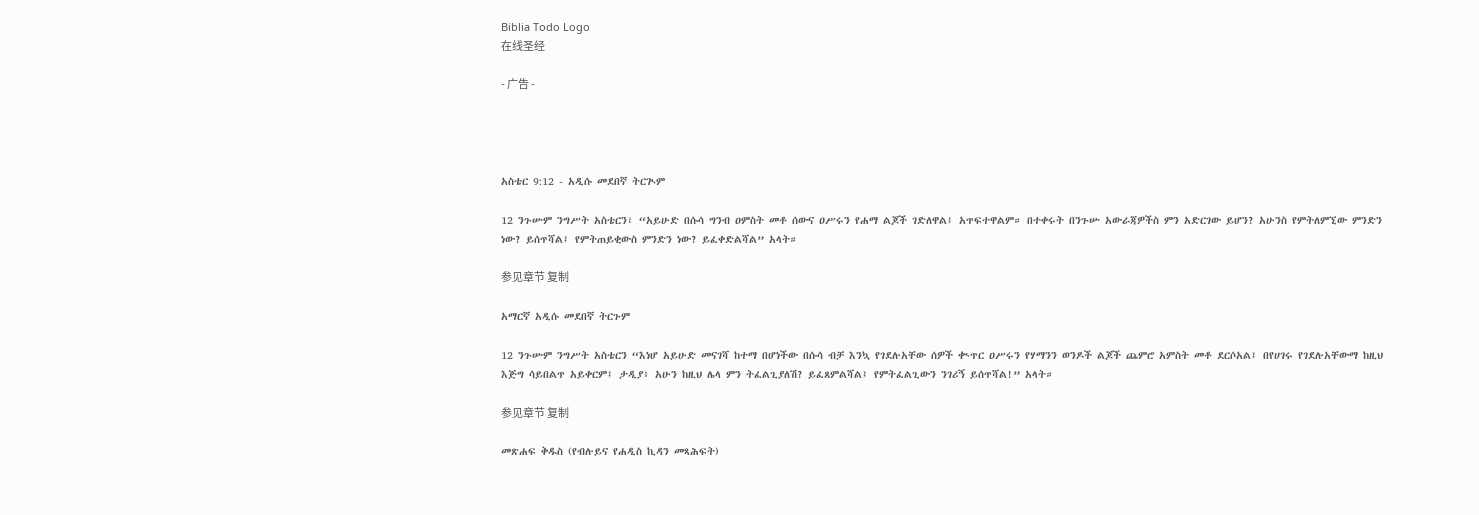Biblia Todo Logo
在线圣经

- 广告 -




አስቴር 9:12 - አዲሱ መደበኛ ትርጒም

12 ንጉሡም ንግሥት አስቴርን፣ “አይሁድ በሱሳ ግንብ ዐምስት መቶ ሰውና ዐሥሩን የሐማ ልጆች ገድለዋል፤ አጥፍተዋልም። በተቀሩት በንጉሡ አውራጃዎችስ ምን አድርገው ይሆን? አሁንስ የምትለምኚው ምንድን ነው? ይሰጥሻል፤ የምትጠይቂውስ ምንድን ነው? ይፈቀድልሻል” አላት።

参见章节 复制

አማርኛ አዲሱ መደበኛ ትርጉም

12 ንጉሡም ንግሥት አስቴርን “እነሆ አይሁድ መናገሻ ከተማ በሆነችው በሱሳ ብቻ እንኳ የገደሉአቸው ሰዎች ቊጥር ዐሥሩን የሃማንን ወንዶች ልጆች ጨምሮ አምስት መቶ ደርሶአል፤ በየሀገሩ የገደሉአቸውማ ከዚህ እጅግ ሳይበልጥ አይቀርም፤ ታዲያ፥ አሁን ከዚህ ሌላ ምን ትፈልጊያለሽ? ይፈጸምልሻል፤ የምትፈልጊውን ንገሪኝ ይሰጥሻል!” አላት።

参见章节 复制

መጽሐፍ ቅዱስ (የብሉይና የሐዲስ ኪዳን መጻሕፍት)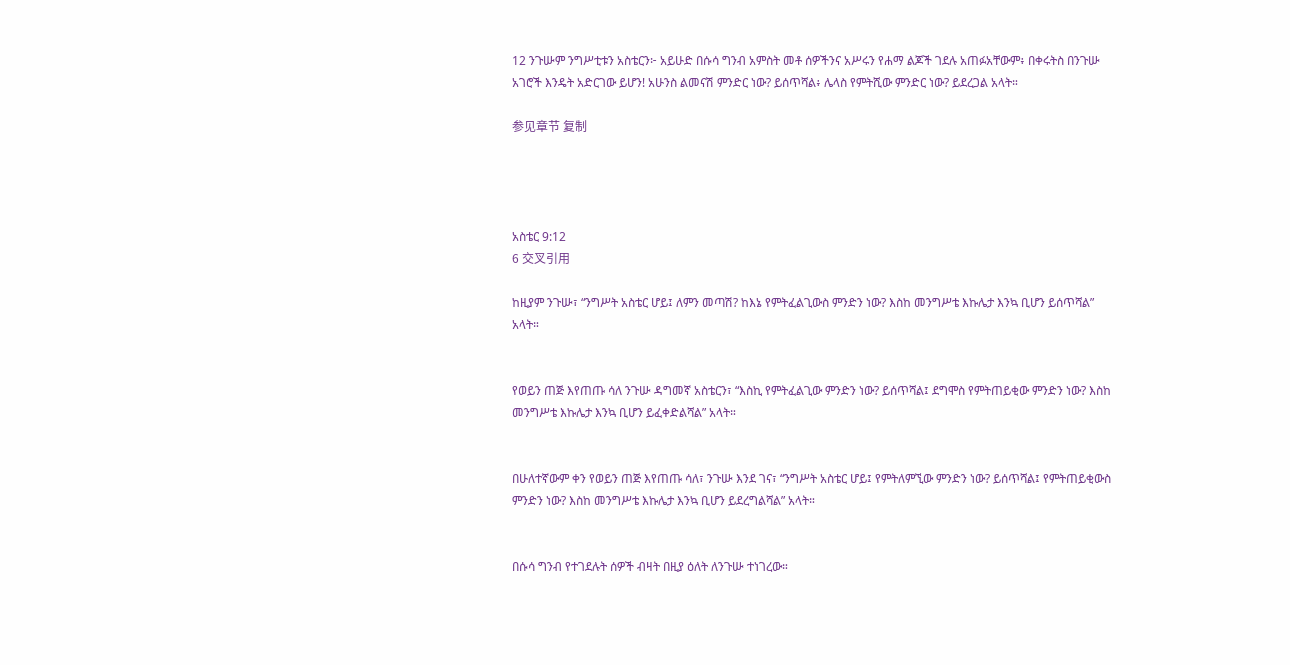12 ንጉሡም ንግሥቲቱን አስቴርን፦ አይሁድ በሱሳ ግንብ አምስት መቶ ሰዎችንና አሥሩን የሐማ ልጆች ገደሉ አጠፉአቸውም፥ በቀሩትስ በንጉሡ አገሮች እንዴት አድርገው ይሆን! አሁንስ ልመናሽ ምንድር ነው? ይሰጥሻል፥ ሌላስ የምትሺው ምንድር ነው? ይደረጋል አላት።

参见章节 复制




አስቴር 9:12
6 交叉引用

ከዚያም ንጉሡ፣ “ንግሥት አስቴር ሆይ፤ ለምን መጣሽ? ከእኔ የምትፈልጊውስ ምንድን ነው? እስከ መንግሥቴ እኩሌታ እንኳ ቢሆን ይሰጥሻል” አላት።


የወይን ጠጅ እየጠጡ ሳለ ንጉሡ ዳግመኛ አስቴርን፣ “እስኪ የምትፈልጊው ምንድን ነው? ይሰጥሻል፤ ደግሞስ የምትጠይቂው ምንድን ነው? እስከ መንግሥቴ እኩሌታ እንኳ ቢሆን ይፈቀድልሻል” አላት።


በሁለተኛውም ቀን የወይን ጠጅ እየጠጡ ሳለ፣ ንጉሡ እንደ ገና፣ “ንግሥት አስቴር ሆይ፤ የምትለምኚው ምንድን ነው? ይሰጥሻል፤ የምትጠይቂውስ ምንድን ነው? እስከ መንግሥቴ እኩሌታ እንኳ ቢሆን ይደረግልሻል” አላት።


በሱሳ ግንብ የተገደሉት ሰዎች ብዛት በዚያ ዕለት ለንጉሡ ተነገረው።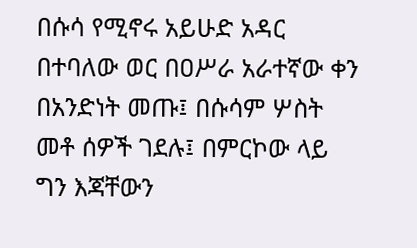በሱሳ የሚኖሩ አይሁድ አዳር በተባለው ወር በዐሥራ አራተኛው ቀን በአንድነት መጡ፤ በሱሳም ሦስት መቶ ሰዎች ገደሉ፤ በምርኮው ላይ ግን እጃቸውን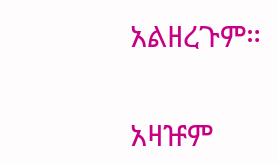አልዘረጉም።


አዛዡም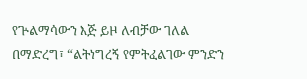የጕልማሳውን እጅ ይዞ ለብቻው ገለል በማድረግ፣ “ልትነግረኝ የምትፈልገው ምንድን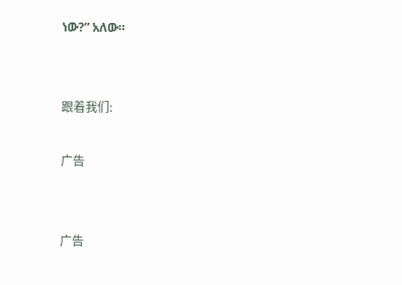ነው?” አለው።


跟着我们:

广告


广告